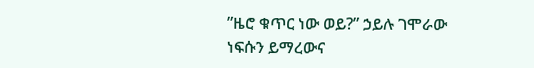”ዜሮ ቁጥር ነው ወይ?” ኃይሉ ገሞራው
ነፍሱን ይማረውና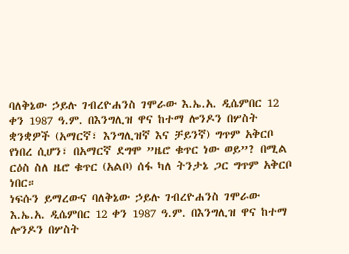ባለቅኔው ኃይሉ ገብረዮሐንስ ገሞራው እ.ኤ.አ. ዲሴምበር 12 ቀን 1987 ዓ.ም. በእንግሊዝ ዋና ከተማ ሎንዶን በሦስት ቋንቋዎች (አማርኛ፣ እንግሊዝኛ እና ቻይንኛ) ግጥም አቅርቦ የነበረ ሲሆን፣ በአማርኛ ደግሞ ”ዜሮ ቁጥር ነው ወይ”? በሚል ርዕስ ስለ ዜሮ ቁጥር (አልቦ) ሰፋ ካለ ትንታኔ ጋር ግጥም አቅርቦ ነበር።
ነፍሱን ይማረውና ባለቅኔው ኃይሉ ገብረዮሐንስ ገሞራው እ.ኤ.አ. ዲሴምበር 12 ቀን 1987 ዓ.ም. በእንግሊዝ ዋና ከተማ ሎንዶን በሦስት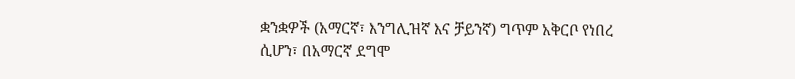ቋንቋዎች (አማርኛ፣ እንግሊዝኛ እና ቻይንኛ) ግጥም አቅርቦ የነበረ ሲሆን፣ በአማርኛ ደግሞ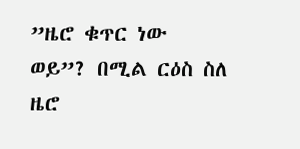”ዜሮ ቁጥር ነው ወይ”? በሚል ርዕስ ስለ ዜሮ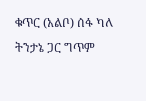ቁጥር (አልቦ) ሰፋ ካለ ትንታኔ ጋር ግጥም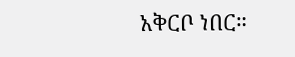አቅርቦ ነበር።